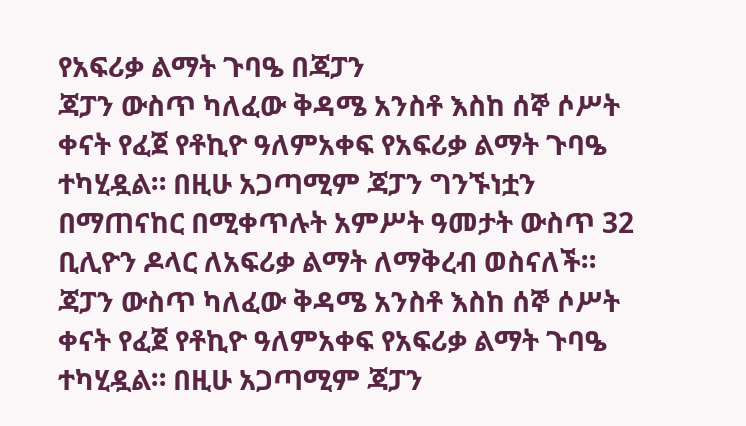የአፍሪቃ ልማት ጉባዔ በጃፓን
ጃፓን ውስጥ ካለፈው ቅዳሜ አንስቶ እስከ ሰኞ ሶሥት ቀናት የፈጀ የቶኪዮ ዓለምአቀፍ የአፍሪቃ ልማት ጉባዔ ተካሂዷል። በዚሁ አጋጣሚም ጃፓን ግንኙነቷን በማጠናከር በሚቀጥሉት አምሥት ዓመታት ውስጥ 32 ቢሊዮን ዶላር ለአፍሪቃ ልማት ለማቅረብ ወስናለች።
ጃፓን ውስጥ ካለፈው ቅዳሜ አንስቶ እስከ ሰኞ ሶሥት ቀናት የፈጀ የቶኪዮ ዓለምአቀፍ የአፍሪቃ ልማት ጉባዔ ተካሂዷል። በዚሁ አጋጣሚም ጃፓን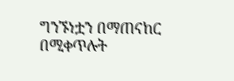ግንኙነቷን በማጠናከር በሚቀጥሉት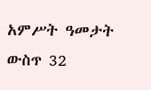አምሥት ዓመታት ውስጥ 32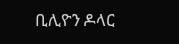ቢሊዮን ዶላር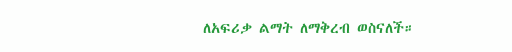ለአፍሪቃ ልማት ለማቅረብ ወስናለች።